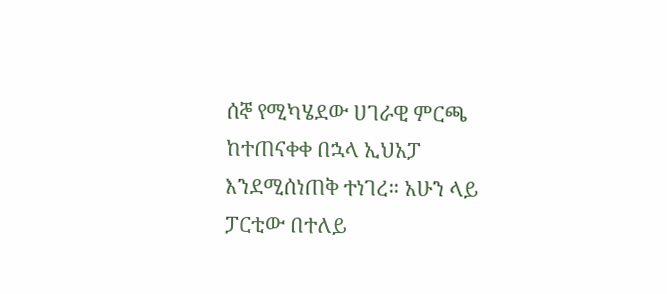ሰኞ የሚካሄደው ሀገራዊ ምርጫ ከተጠናቀቀ በኋላ ኢህአፓ እንደሚሰነጠቅ ተነገረ። አሁን ላይ ፓርቲው በተለይ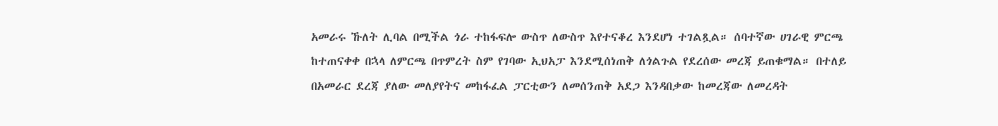አመራሩ ኹለት ሊባል በሚችል ጎራ ተከፋፍሎ ውስጥ ለውስጥ እየተናቆረ እንደሆነ ተገልጿል። ሰባተኛው ሀገራዊ ምርጫ ከተጠናቀቀ በኋላ ለምርጫ በጥምረት ስም የገባው ኢህአፓ እንደሚሰነጠቅ ለጎልጉል የደረሰው መረጃ ይጠቁማል። በተለይ በአመራር ደረጃ ያለው መለያየትና መከፋፈል ፓርቲውን ለመሰንጠቅ አደጋ እንዳበቃው ከመረጃው ለመረዳት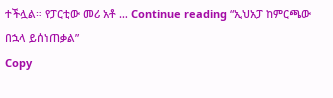ተችሏል። የፓርቲው መሪ አቶ … Continue reading “ኢህአፓ ከምርጫው በኋላ ይሰነጠቃል”
Copy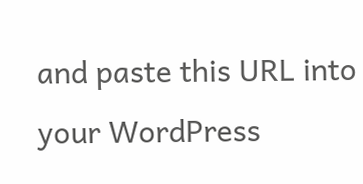and paste this URL into your WordPress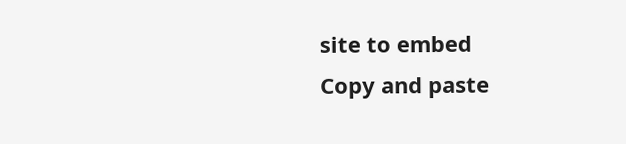site to embed
Copy and paste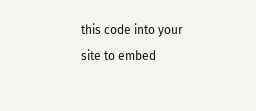this code into your site to embed